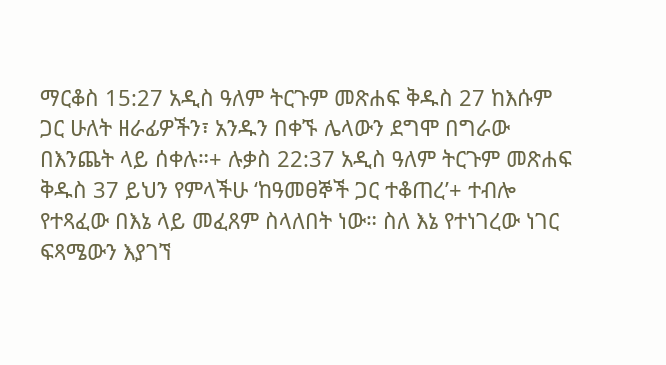ማርቆስ 15:27 አዲስ ዓለም ትርጉም መጽሐፍ ቅዱስ 27 ከእሱም ጋር ሁለት ዘራፊዎችን፣ አንዱን በቀኙ ሌላውን ደግሞ በግራው በእንጨት ላይ ሰቀሉ።+ ሉቃስ 22:37 አዲስ ዓለም ትርጉም መጽሐፍ ቅዱስ 37 ይህን የምላችሁ ‘ከዓመፀኞች ጋር ተቆጠረ’+ ተብሎ የተጻፈው በእኔ ላይ መፈጸም ስላለበት ነው። ስለ እኔ የተነገረው ነገር ፍጻሜውን እያገኘ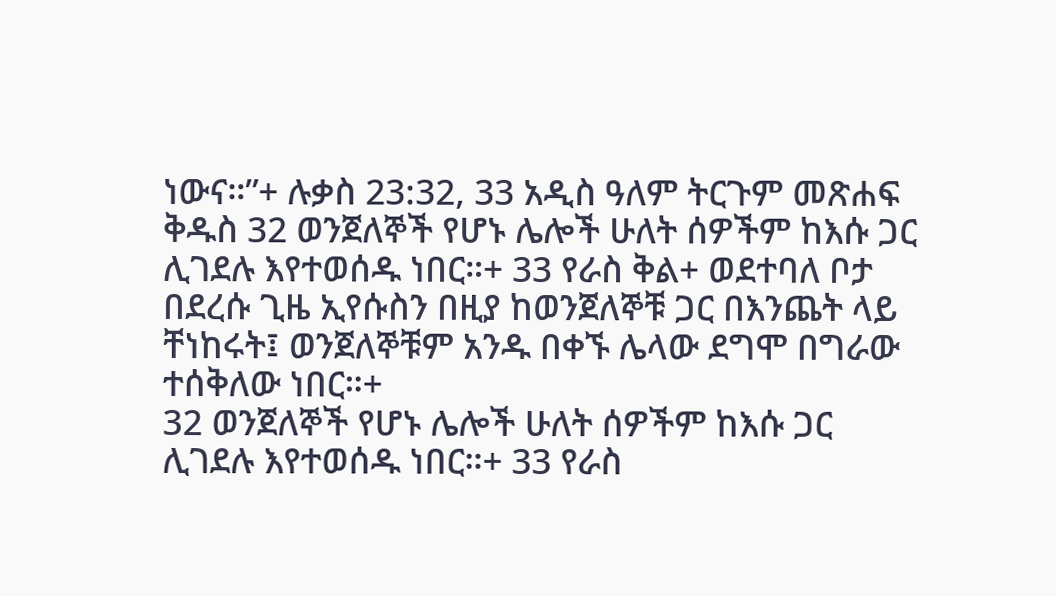ነውና።”+ ሉቃስ 23:32, 33 አዲስ ዓለም ትርጉም መጽሐፍ ቅዱስ 32 ወንጀለኞች የሆኑ ሌሎች ሁለት ሰዎችም ከእሱ ጋር ሊገደሉ እየተወሰዱ ነበር።+ 33 የራስ ቅል+ ወደተባለ ቦታ በደረሱ ጊዜ ኢየሱስን በዚያ ከወንጀለኞቹ ጋር በእንጨት ላይ ቸነከሩት፤ ወንጀለኞቹም አንዱ በቀኙ ሌላው ደግሞ በግራው ተሰቅለው ነበር።+
32 ወንጀለኞች የሆኑ ሌሎች ሁለት ሰዎችም ከእሱ ጋር ሊገደሉ እየተወሰዱ ነበር።+ 33 የራስ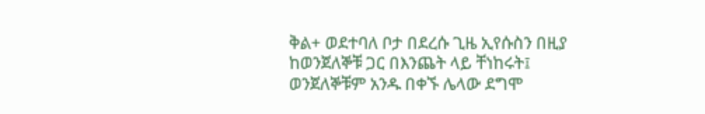ቅል+ ወደተባለ ቦታ በደረሱ ጊዜ ኢየሱስን በዚያ ከወንጀለኞቹ ጋር በእንጨት ላይ ቸነከሩት፤ ወንጀለኞቹም አንዱ በቀኙ ሌላው ደግሞ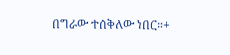በግራው ተሰቅለው ነበር።+